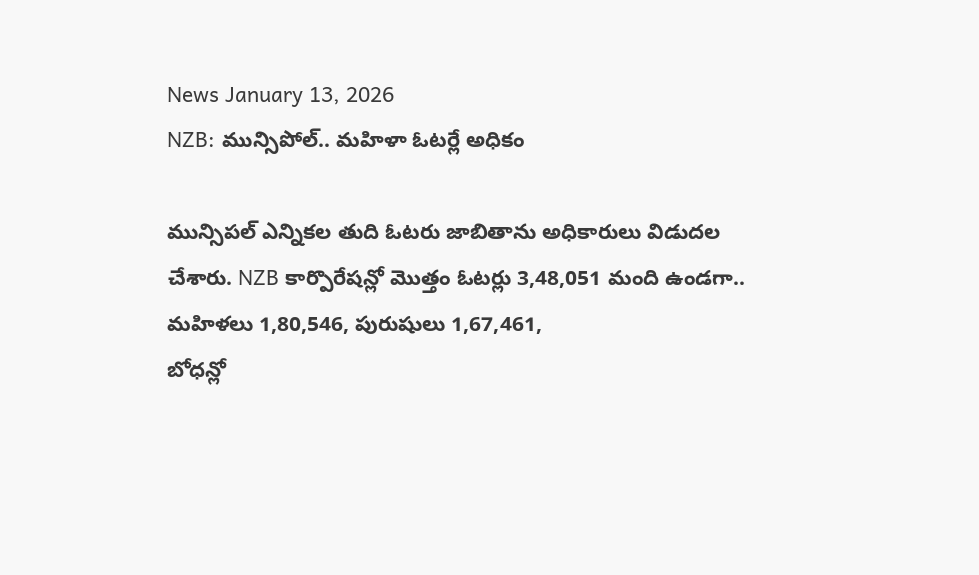News January 13, 2026
NZB: మున్సిపోల్.. మహిళా ఓటర్లే అధికం

మున్సిపల్ ఎన్నికల తుది ఓటరు జాబితాను అధికారులు విడుదల చేశారు. NZB కార్పొరేషన్లో మొత్తం ఓటర్లు 3,48,051 మంది ఉండగా.. మహిళలు 1,80,546, పురుషులు 1,67,461,
బోధన్లో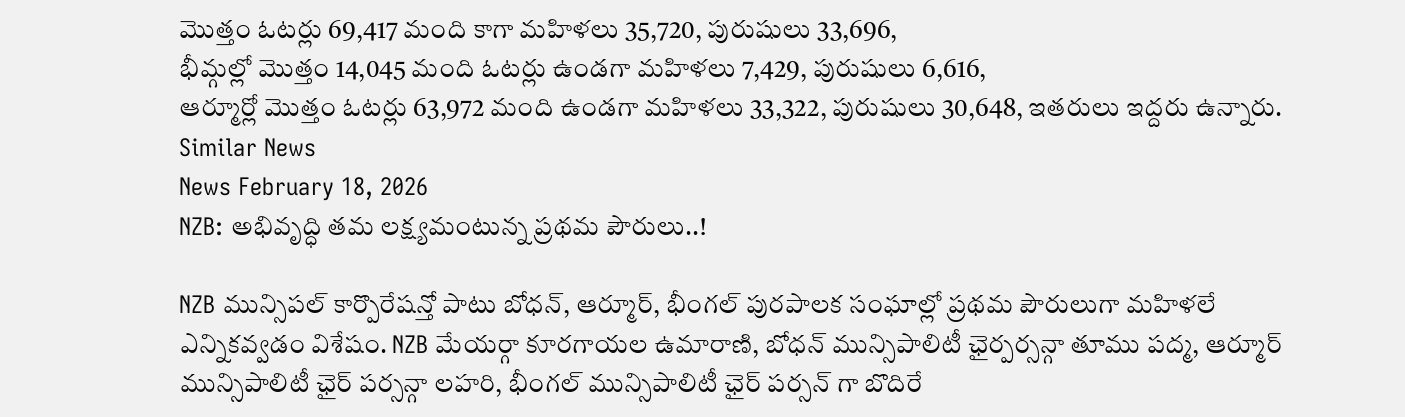మొత్తం ఓటర్లు 69,417 మంది కాగా మహిళలు 35,720, పురుషులు 33,696,
భీమ్గల్లో మొత్తం 14,045 మంది ఓటర్లు ఉండగా మహిళలు 7,429, పురుషులు 6,616,
ఆర్మూర్లో మొత్తం ఓటర్లు 63,972 మంది ఉండగా మహిళలు 33,322, పురుషులు 30,648, ఇతరులు ఇద్దరు ఉన్నారు.
Similar News
News February 18, 2026
NZB: అభివృద్ధి తమ లక్ష్యమంటున్న ప్రథమ పౌరులు..!

NZB మున్సిపల్ కార్పొరేషన్తో పాటు బోధన్, ఆర్మూర్, భీంగల్ పురపాలక సంఘాల్లో ప్రథమ పౌరులుగా మహిళలే ఎన్నికవ్వడం విశేషం. NZB మేయర్గా కూరగాయల ఉమారాణి, బోధన్ మున్సిపాలిటీ ఛైర్పర్సన్గా తూము పద్మ, ఆర్మూర్ మున్సిపాలిటీ ఛైర్ పర్సన్గా లహరి, భీంగల్ మున్సిపాలిటీ ఛైర్ పర్సన్ గా బొదిరే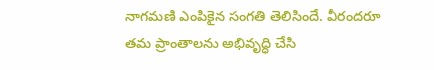నాగమణి ఎంపికైన సంగతి తెలిసిందే. వీరందరూ తమ ప్రాంతాలను అభివృద్ధి చేసి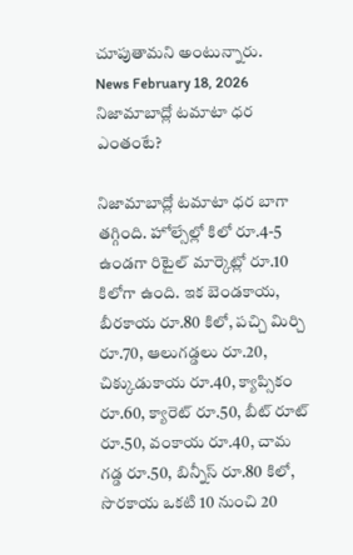చూపుతామని అంటున్నారు.
News February 18, 2026
నిజామాబాద్లో టమాటా ధర ఎంతంటే?

నిజామాబాద్లో టమాటా ధర బాగా తగ్గింది. హోల్సేల్లో కిలో రూ.4-5 ఉండగా రిటైల్ మార్కెట్లో రూ.10 కిలోగా ఉంది. ఇక బెండకాయ, బీరకాయ రూ.80 కిలో, పచ్చి మిర్చి రూ.70, ఆలుగడ్డలు రూ.20, చిక్కుడుకాయ రూ.40, క్యాప్సికం రూ.60, క్యారెట్ రూ.50, బీట్ రూట్ రూ.50, వంకాయ రూ.40, చామ గడ్డ రూ.50, బిన్నీస్ రూ.80 కిలో, సొరకాయ ఒకటి 10 నుంచి 20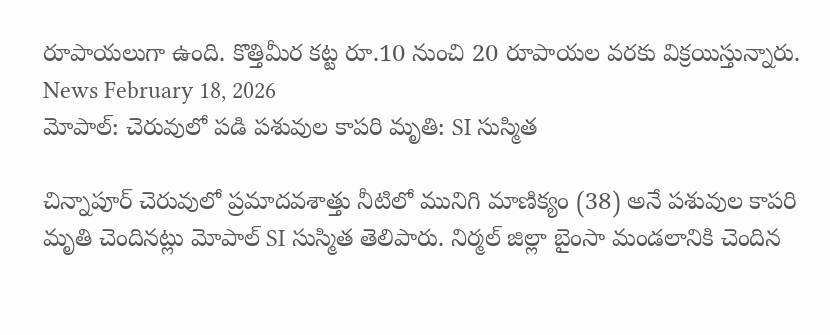రూపాయలుగా ఉంది. కొత్తిమీర కట్ట రూ.10 నుంచి 20 రూపాయల వరకు విక్రయిస్తున్నారు.
News February 18, 2026
మోపాల్: చెరువులో పడి పశువుల కాపరి మృతి: SI సుస్మిత

చిన్నాపూర్ చెరువులో ప్రమాదవశాత్తు నీటిలో మునిగి మాణిక్యం (38) అనే పశువుల కాపరి మృతి చెందినట్లు మోపాల్ SI సుస్మిత తెలిపారు. నిర్మల్ జిల్లా బైంసా మండలానికి చెందిన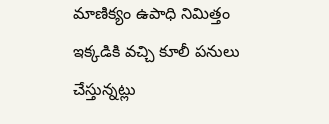మాణిక్యం ఉపాధి నిమిత్తం ఇక్కడికి వచ్చి కూలీ పనులు చేస్తున్నట్లు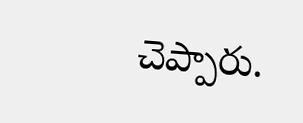చెప్పారు.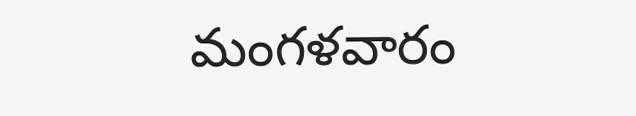మంగళవారం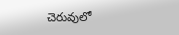చెరువులో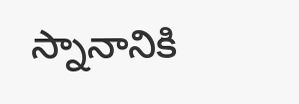స్నానానికి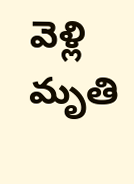వెళ్లి మృతి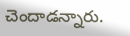చెందాడన్నారు.